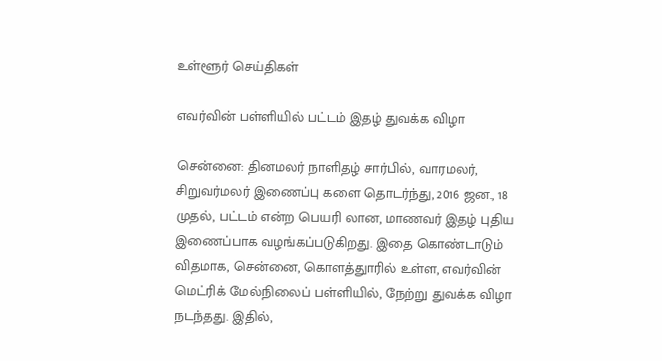உள்ளூர் செய்திகள்

எவர்வின் பள்ளியில் பட்டம் இதழ் துவக்க விழா

சென்னை: தினமலர் நாளிதழ் சார்பில், வாரமலர், சிறுவர்மலர் இணைப்பு களை தொடர்ந்து, 2016 ஜன., 18 முதல், பட்டம் என்ற பெயரி லான, மாணவர் இதழ் புதிய இணைப்பாக வழங்கப்படுகிறது. இதை கொண்டாடும் விதமாக, சென்னை, கொளத்துாரில் உள்ள, எவர்வின் மெட்ரிக் மேல்நிலைப் பள்ளியில், நேற்று துவக்க விழா நடந்தது. இதில்,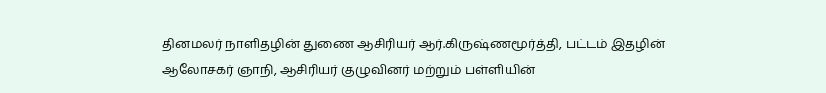தினமலர் நாளிதழின் துணை ஆசிரியர் ஆர்.கிருஷ்ணமூர்த்தி, பட்டம் இதழின் ஆலோசகர் ஞாநி, ஆசிரியர் குழுவினர் மற்றும் பள்ளியின்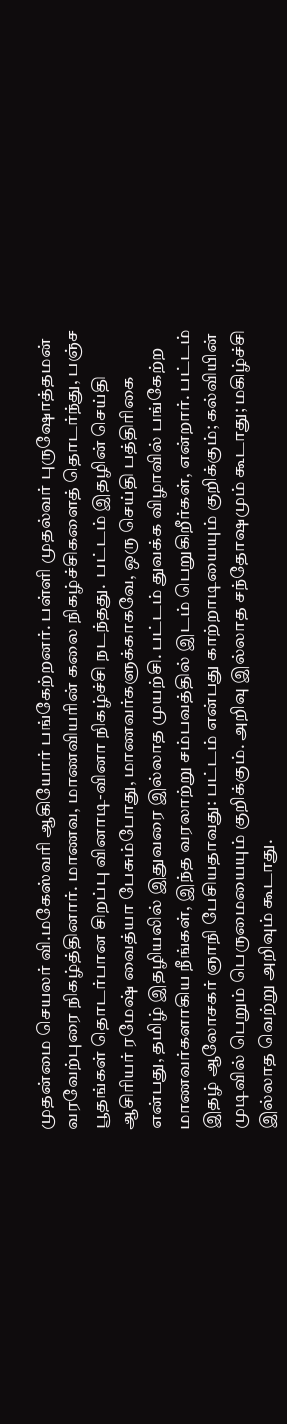முதன்மை செயலர் வி.மகேஸ்வரி ஆகியோர் பங்கேற்றனர். பள்ளி முதல்வர் புருஷோத்தமன் வரவேற்புரை நிகழ்த்தினார். மாணவ, மாணவியரின் கலை நிகழ்ச்சிகளைத் தொடர்ந்து, பஞ்ச பூதங்கள் தொடர்பான சிறப்பு வினாடி-வினா நிகழ்ச்சி நடந்தது.  பட்டம் இதழின் செய்தி ஆசிரியர் ரமேஷ் வைத்யா பேசும்போது, மாணவர்களுக்காகவே, ஒரு செய்தி பத்திரிகை என்பது, தமிழ் இதழியலில் இதுவரை இல்லாத முயற்சி. பட்டம் துவக்க விழாவில் பங்கேற்ற மாணவர்களாகிய நீங்கள், இந்த வரலாற்று சம்பவத்தில் இடம் பெறுகிறீர்கள், என்றார். பட்டம் இதழ் ஆலோசகர் ஞாநி பேசியதாவது: பட்டம் என்பது காற்றாடியையும் குறிக்கும்; கல்வியின் முடிவில் பெறும் பெருமையையும் குறிக்கும். அறிவு இல்லாத சந்தோஷமும் கூடாது; மகிழ்ச்சி இல்லாத வெற்று அறிவும் கூடாது.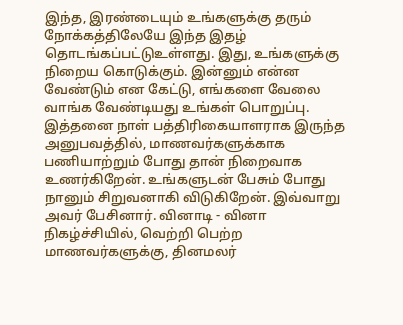இந்த, இரண்டையும் உங்களுக்கு தரும் நோக்கத்திலேயே இந்த இதழ் தொடங்கப்பட்டுஉள்ளது. இது, உங்களுக்கு நிறைய கொடுக்கும். இன்னும் என்ன வேண்டும் என கேட்டு, எங்களை வேலை வாங்க வேண்டியது உங்கள் பொறுப்பு. இத்தனை நாள் பத்திரிகையாளராக இருந்த அனுபவத்தில், மாணவர்களுக்காக பணியாற்றும் போது தான் நிறைவாக உணர்கிறேன். உங்களுடன் பேசும் போது நானும் சிறுவனாகி விடுகிறேன். இவ்வாறு அவர் பேசினார். வினாடி - வினா நிகழ்ச்சியில், வெற்றி பெற்ற மாணவர்களுக்கு, தினமலர்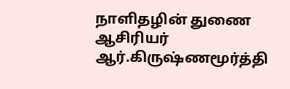நாளிதழின் துணை ஆசிரியர் ஆர்.கிருஷ்ணமூர்த்தி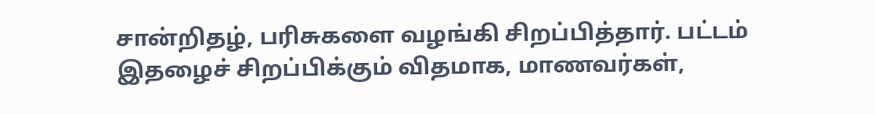சான்றிதழ், பரிசுகளை வழங்கி சிறப்பித்தார். பட்டம் இதழைச் சிறப்பிக்கும் விதமாக, மாணவர்கள்,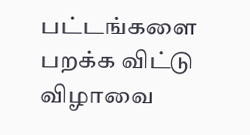பட்டங்களை பறக்க விட்டு விழாவை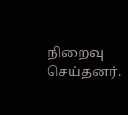நிறைவு செய்தனர்.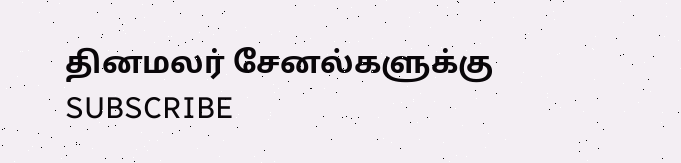தினமலர் சேனல்களுக்கு SUBSCRIBE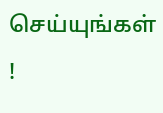செய்யுங்கள் !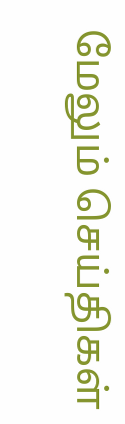மேலும் செய்திகள்